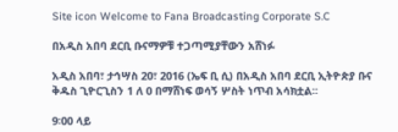Site icon Welcome to Fana Broadcasting Corporate S.C

በአዲስ አበባ ደርቢ ቡናማዎቹ ተጋጣሚያቸውን አሸነፉ

አዲስ አበባ፣ ታኅሣስ 20፣ 2016 (ኤፍ ቢ ሲ) በአዲስ አበባ ደርቢ ኢትዮጵያ ቡና ቅዱስ ጊዮርጊስን 1 ለ 0 በማሸነፍ ወሳኝ ሦስት ነጥብ አሳክቷል፡፡

9፡00 ላይ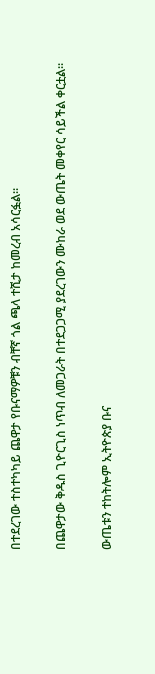በተደረገው ተስተካካይ ጨዋታ የቡናማዎቹን ብቸኛ ጎል ጫላ ተሺታ ከመረብ አሳርፏል፡፡

በጨዋታው ቅዱስ ጊዮርጊስ ነጥብ ለመጋራት በተደጋጋሚ ያደረገውን ሙከራ ወደ ውጤት መቀየር ሳይችል ቀርቷል፡፡

ውጤቱን ተከትሎም ኢትዮጵያ ቡና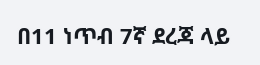በ11 ነጥብ 7ኛ ደረጃ ላይ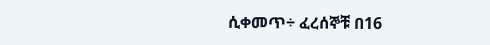ሲቀመጥ÷ ፈረሰኞቹ በ16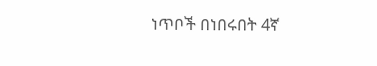ነጥቦች በነበሩበት 4ኛ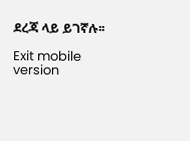ደረጃ ላይ ይገኛሉ፡፡

Exit mobile version